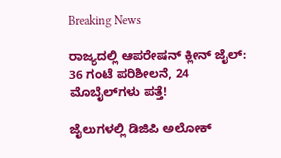Breaking News

ರಾಜ್ಯದಲ್ಲಿ ಆಪರೇಷನ್‌ ಕ್ಲೀನ್‌ ಜೈಲ್‌: 36 ಗಂಟೆ ಪರಿಶೀಲನೆ, 24 ಮೊಬೈಲ್‌ಗಳು ಪತ್ತೆ!

ಜೈಲುಗಳಲ್ಲಿ ಡಿಜಿಪಿ ಅಲೋಕ್‌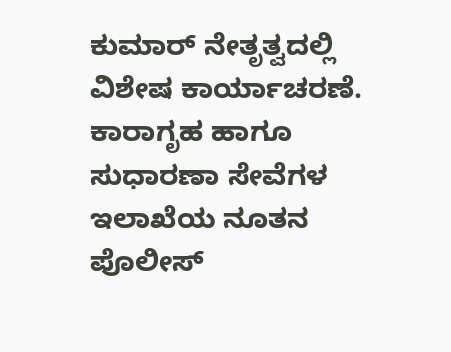ಕುಮಾರ್ ನೇತೃತ್ವದಲ್ಲಿ ವಿಶೇಷ ಕಾರ್ಯಾಚರಣೆ. ಕಾರಾಗೃಹ ಹಾಗೂ ಸುಧಾರಣಾ ಸೇವೆಗಳ ಇಲಾಖೆಯ ನೂತನ ಪೊಲೀಸ್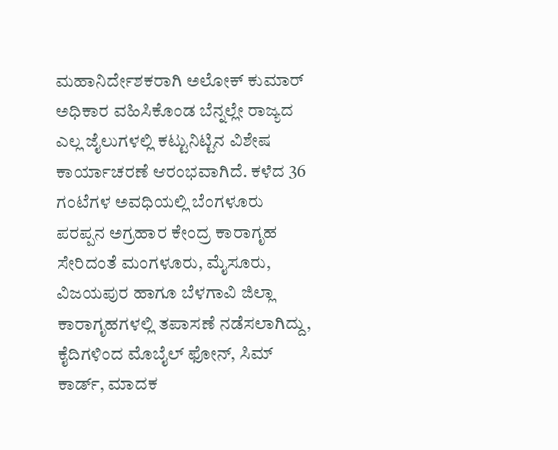ಮಹಾನಿರ್ದೇಶಕರಾಗಿ ಅಲೋಕ್‌ ಕುಮಾರ್ ಅಧಿಕಾರ ವಹಿಸಿಕೊಂಡ ಬೆನ್ನಲ್ಲೇ ರಾಜ್ಯದ ಎಲ್ಲ ಜೈಲುಗಳಲ್ಲಿ ಕಟ್ಟುನಿಟ್ಟಿನ ವಿಶೇಷ ಕಾರ್ಯಾಚರಣೆ ಆರಂಭವಾಗಿದೆ. ಕಳೆದ 36 ಗಂಟೆಗಳ ಅವಧಿಯಲ್ಲಿ ಬೆಂಗಳೂರು ಪರಪ್ಪನ ಅಗ್ರಹಾರ ಕೇಂದ್ರ ಕಾರಾಗೃಹ ಸೇರಿದಂತೆ ಮಂಗಳೂರು, ಮೈಸೂರು, ವಿಜಯಪುರ ಹಾಗೂ ಬೆಳಗಾವಿ ಜಿಲ್ಲಾ ಕಾರಾಗೃಹಗಳಲ್ಲಿ ತಪಾಸಣೆ ನಡೆಸಲಾಗಿದ್ದು, ಕೈದಿಗಳಿಂದ ಮೊಬೈಲ್‌ ಫೋನ್‌, ಸಿಮ್ ಕಾರ್ಡ್‌, ಮಾದಕ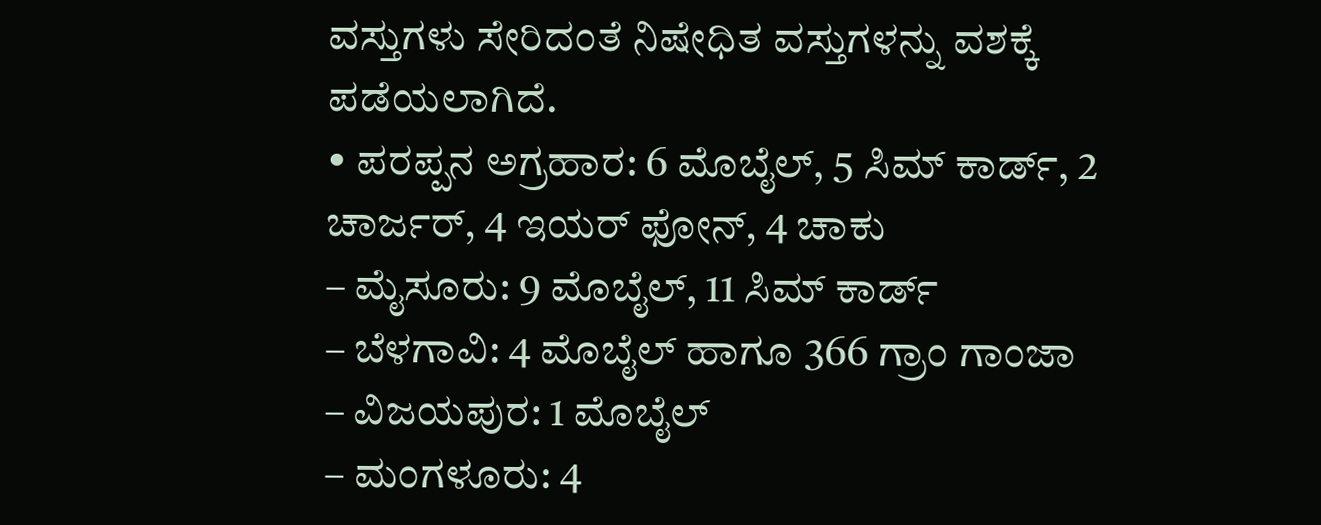ವಸ್ತುಗಳು ಸೇರಿದಂತೆ ನಿಷೇಧಿತ ವಸ್ತುಗಳನ್ನು ವಶಕ್ಕೆ ಪಡೆಯಲಾಗಿದೆ.
• ಪರಪ್ಪನ ಅಗ್ರಹಾರ: 6 ಮೊಬೈಲ್‌, 5 ಸಿಮ್ ಕಾರ್ಡ್‌, 2 ಚಾರ್ಜರ್‌, 4 ಇಯರ್ ಫೋನ್‌, 4 ಚಾಕು
– ಮೈಸೂರು: 9 ಮೊಬೈಲ್‌, 11 ಸಿಮ್ ಕಾರ್ಡ್‌
– ಬೆಳಗಾವಿ: 4 ಮೊಬೈಲ್‌ ಹಾಗೂ 366 ಗ್ರಾಂ ಗಾಂಜಾ
– ವಿಜಯಪುರ: 1 ಮೊಬೈಲ್‌
– ಮಂಗಳೂರು: 4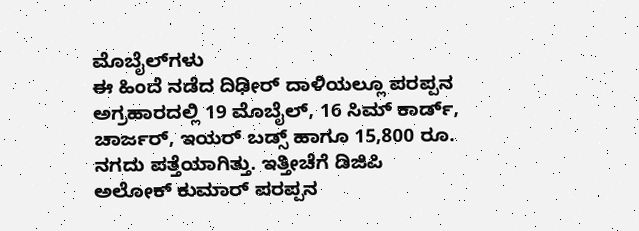ಮೊಬೈಲ್‌ಗಳು
ಈ ಹಿಂದೆ ನಡೆದ ದಿಢೀರ್ ದಾಳಿಯಲ್ಲೂ ಪರಪ್ಪನ ಅಗ್ರಹಾರದಲ್ಲಿ 19 ಮೊಬೈಲ್‌, 16 ಸಿಮ್ ಕಾರ್ಡ್‌, ಚಾರ್ಜರ್‌, ಇಯರ್ ಬಡ್ಸ್‌ ಹಾಗೂ 15,800 ರೂ. ನಗದು ಪತ್ತೆಯಾಗಿತ್ತು. ಇತ್ತೀಚೆಗೆ ಡಿಜಿಪಿ ಅಲೋಕ್‌ ಕುಮಾರ್ ಪರಪ್ಪನ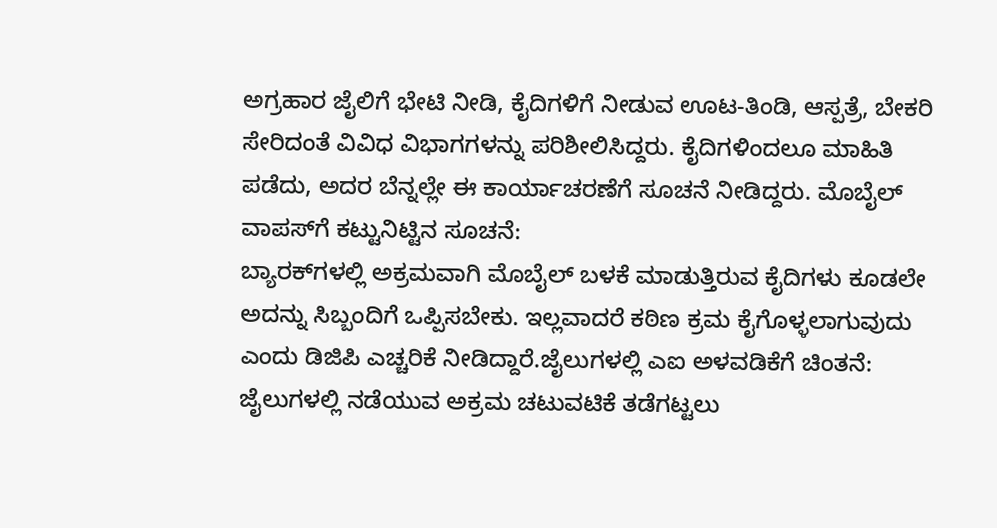ಅಗ್ರಹಾರ ಜೈಲಿಗೆ ಭೇಟಿ ನೀಡಿ, ಕೈದಿಗಳಿಗೆ ನೀಡುವ ಊಟ-ತಿಂಡಿ, ಆಸ್ಪತ್ರೆ, ಬೇಕರಿ ಸೇರಿದಂತೆ ವಿವಿಧ ವಿಭಾಗಗಳನ್ನು ಪರಿಶೀಲಿಸಿದ್ದರು. ಕೈದಿಗಳಿಂದಲೂ ಮಾಹಿತಿ ಪಡೆದು, ಅದರ ಬೆನ್ನಲ್ಲೇ ಈ ಕಾರ್ಯಾಚರಣೆಗೆ ಸೂಚನೆ ನೀಡಿದ್ದರು. ಮೊಬೈಲ್‌ ವಾಪಸ್‌ಗೆ ಕಟ್ಟುನಿಟ್ಟಿನ ಸೂಚನೆ:
ಬ್ಯಾರಕ್‌ಗಳಲ್ಲಿ ಅಕ್ರಮವಾಗಿ ಮೊಬೈಲ್‌ ಬಳಕೆ ಮಾಡುತ್ತಿರುವ ಕೈದಿಗಳು ಕೂಡಲೇ ಅದನ್ನು ಸಿಬ್ಬಂದಿಗೆ ಒಪ್ಪಿಸಬೇಕು. ಇಲ್ಲವಾದರೆ ಕಠಿಣ ಕ್ರಮ ಕೈಗೊಳ್ಳಲಾಗುವುದು ಎಂದು ಡಿಜಿಪಿ ಎಚ್ಚರಿಕೆ ನೀಡಿದ್ದಾರೆ.ಜೈಲುಗಳಲ್ಲಿ ಎಐ ಅಳವಡಿಕೆಗೆ ಚಿಂತನೆ:
ಜೈಲುಗಳಲ್ಲಿ ನಡೆಯುವ ಅಕ್ರಮ ಚಟುವಟಿಕೆ ತಡೆಗಟ್ಟಲು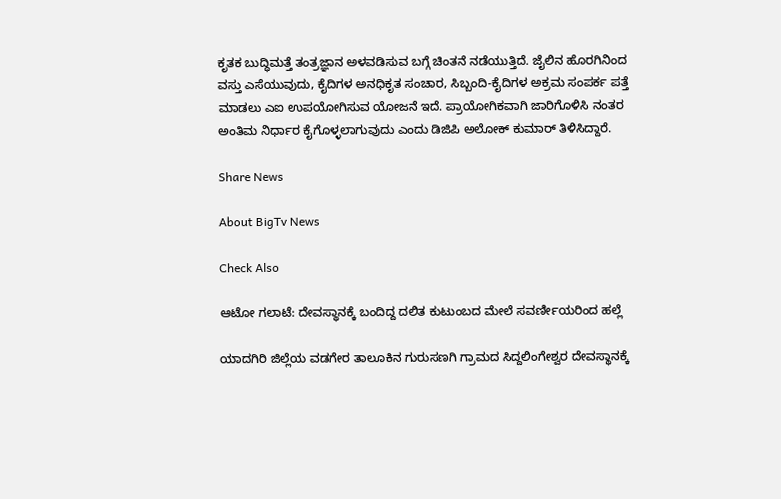ಕೃತಕ ಬುದ್ಧಿಮತ್ತೆ ತಂತ್ರಜ್ಞಾನ ಅಳವಡಿಸುವ ಬಗ್ಗೆ ಚಿಂತನೆ ನಡೆಯುತ್ತಿದೆ. ಜೈಲಿನ ಹೊರಗಿನಿಂದ ವಸ್ತು ಎಸೆಯುವುದು, ಕೈದಿಗಳ ಅನಧಿಕೃತ ಸಂಚಾರ, ಸಿಬ್ಬಂದಿ-ಕೈದಿಗಳ ಅಕ್ರಮ ಸಂಪರ್ಕ ಪತ್ತೆ ಮಾಡಲು ಎಐ ಉಪಯೋಗಿಸುವ ಯೋಜನೆ ಇದೆ. ಪ್ರಾಯೋಗಿಕವಾಗಿ ಜಾರಿಗೊಳಿಸಿ ನಂತರ ಅಂತಿಮ ನಿರ್ಧಾರ ಕೈಗೊಳ್ಳಲಾಗುವುದು ಎಂದು ಡಿಜಿಪಿ ಅಲೋಕ್‌ ಕುಮಾರ್ ತಿಳಿಸಿದ್ದಾರೆ.

Share News

About BigTv News

Check Also

ಆಟೋ ಗಲಾಟೆ: ದೇವಸ್ಥಾನಕ್ಕೆ ಬಂದಿದ್ದ ದಲಿತ ಕುಟುಂಬದ ಮೇಲೆ ಸವರ್ಣೀಯರಿಂದ ಹಲ್ಲೆ

ಯಾದಗಿರಿ ಜಿಲ್ಲೆಯ ವಡಗೇರ ತಾಲೂಕಿನ ಗುರುಸಣಗಿ ಗ್ರಾಮದ ಸಿದ್ದಲಿಂಗೇಶ್ವರ ದೇವಸ್ಥಾನಕ್ಕೆ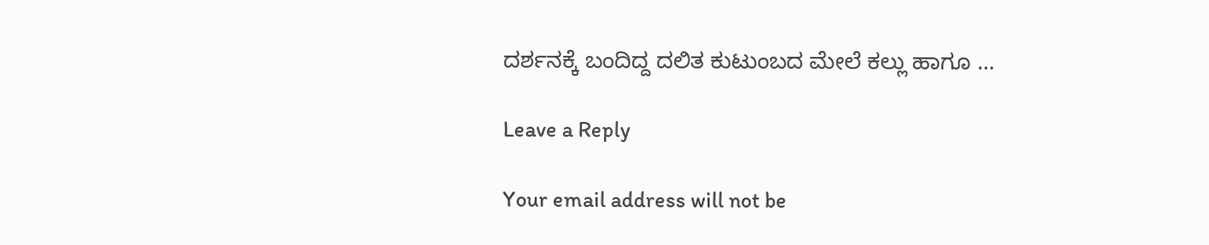ದರ್ಶನಕ್ಕೆ ಬಂದಿದ್ದ ದಲಿತ ಕುಟುಂಬದ ಮೇಲೆ ಕಲ್ಲು ಹಾಗೂ …

Leave a Reply

Your email address will not be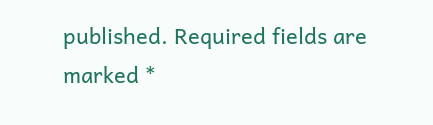published. Required fields are marked *